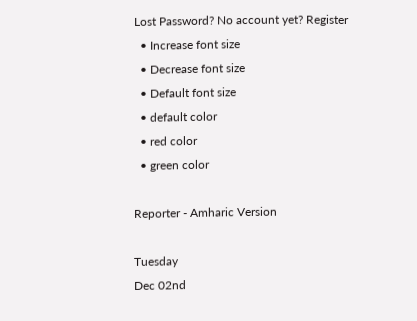Lost Password? No account yet? Register
  • Increase font size
  • Decrease font size
  • Default font size
  • default color
  • red color
  • green color

Reporter - Amharic Version

Tuesday
Dec 02nd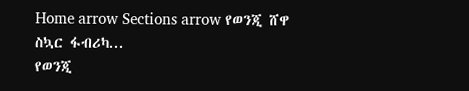Home arrow Sections arrow የወንጂ ሸዋ ስኳር ፋብሪካ...
የወንጂ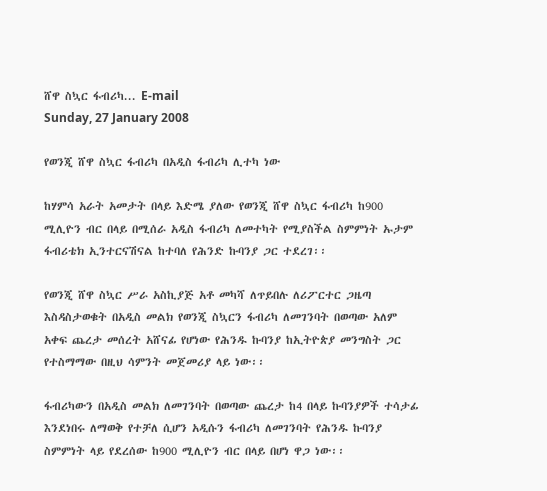ሸዋ ስኳር ፋብሪካ... E-mail
Sunday, 27 January 2008

የወንጂ ሸዋ ስኳር ፋብሪካ በአዲስ ፋብሪካ ሊተካ ነው

ከሃምሳ አራት አመታት በላይ እድሜ ያለው የወንጂ ሸዋ ስኳር ፋብሪካ ከ900 ሚሊዮን ብር በላይ በሚሰራ አዲስ ፋብሪካ ለመተካት የሚያስችል ስምምነት ኡታም ፋብሪቴክ ኢንተርናሽናል ከተባለ የሕንድ ኩባንያ ጋር ተደረገ፡፡

የወንጂ ሸዋ ስኳር ሥራ አስኪያጅ አቶ መካሻ ለጥይበሉ ለሪፖርተር ጋዜጣ እስዳስታወቁት በአዲስ መልክ የወንጂ ስኳርን ፋብሪካ ለመገንባት በወጣው አለም አቀፍ ጨረታ መሰረት አሸናፊ የሆነው የሕንዱ ኩባንያ ከኢትዮጵያ መንግስት ጋር የተስማማው በዚህ ሳምንት መጀመሪያ ላይ ነው፡፡

ፋብሪካውን በአዲስ መልክ ለመገንባት በወጣው ጨረታ ከ4 በላይ ኩባንያዎች ተሳታፊ እንደነበሩ ለማወቅ የተቻለ ሲሆን አዲሱን ፋብሪካ ለመገንባት የሕንዱ ኩባንያ ስምምነት ላይ የደረሰው ከ900 ሚሊዮን ብር በላይ በሆነ ዋጋ ነው፡፡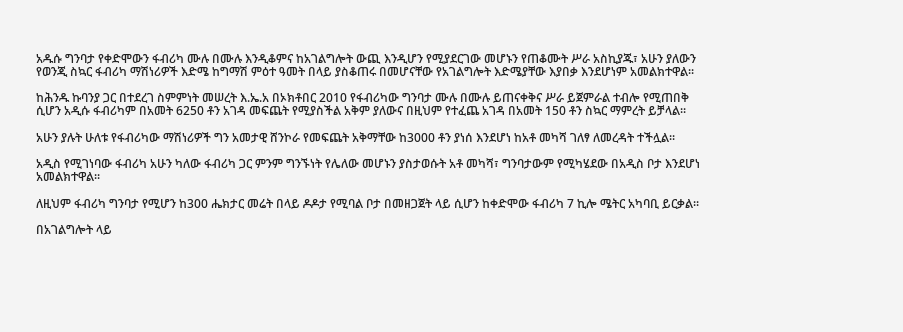አዱሱ ግንባታ የቀድሞውን ፋብሪካ ሙሉ በሙሉ እንዲቆምና ከአገልግሎት ውጪ እንዲሆን የሚያደርገው መሆኑን የጠቆሙት ሥራ አስኪያጁ፣ አሁን ያለውን የወንጂ ስኳር ፋብሪካ ማሽነሪዎች እድሜ ከግማሽ ምዕተ ዓመት በላይ ያስቆጠሩ በመሆናቸው የአገልግሎት እድሜያቸው እያበቃ እንደሆነም አመልክተዋል፡፡

ከሕንዱ ኩባንያ ጋር በተደረገ ስምምነት መሠረት እ.ኤ.አ በኦክቶበር 2010 የፋብሪካው ግንባታ ሙሉ በሙሉ ይጠናቀቅና ሥራ ይጀምራል ተብሎ የሚጠበቅ ሲሆን አዲሱ ፋብሪካም በአመት 6250 ቶን አገዳ መፍጨት የሚያስችል አቅም ያለውና በዚህም የተፈጨ አገዳ በአመት 150 ቶን ስኳር ማምረት ይቻላል፡፡

አሁን ያሉት ሁለቱ የፋብሪካው ማሽነሪዎች ግን አመታዊ ሸንኮራ የመፍጨት አቅማቸው ከ3000 ቶን ያነሰ እንደሆነ ከአቶ መካሻ ገለፃ ለመረዳት ተችሏል፡፡

አዲስ የሚገነባው ፋብሪካ አሁን ካለው ፋብሪካ ጋር ምንም ግንኙነት የሌለው መሆኑን ያስታወሱት አቶ መካሻ፣ ግንባታውም የሚካሄደው በአዲስ ቦታ እንደሆነ አመልክተዋል፡፡

ለዚህም ፋብሪካ ግንባታ የሚሆን ከ300 ሔክታር መሬት በላይ ዶዶታ የሚባል ቦታ በመዘጋጀት ላይ ሲሆን ከቀድሞው ፋብሪካ 7 ኪሎ ሜትር አካባቢ ይርቃል፡፡

በአገልግሎት ላይ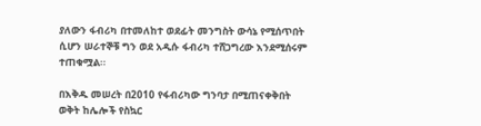ያለውን ፋብሪካ በተመለከተ ወደፊት መንግስት ውሳኔ የሚሰጥበት ሲሆን ሠራተኞቹ ግን ወደ አዲሱ ፋብሪካ ተሸጋግረው እንደሚሰሩም ተጠቁሟል፡፡

በእቅዱ መሠረት በ2010 የፋብሪካው ግንባታ በሚጠናቀቅበት ወቅት ከሌሎች የስኳር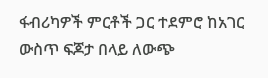ፋብሪካዎች ምርቶች ጋር ተደምሮ ከአገር ውስጥ ፍጆታ በላይ ለውጭ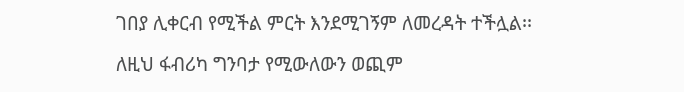ገበያ ሊቀርብ የሚችል ምርት እንደሚገኝም ለመረዳት ተችሏል፡፡

ለዚህ ፋብሪካ ግንባታ የሚውለውን ወጪም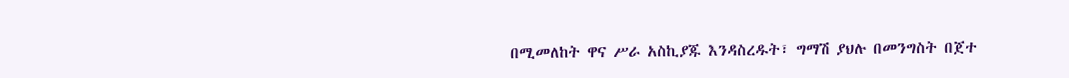በሚመለከት ዋና ሥራ አስኪያጁ እንዳስረዱት፣ ግማሽ ያህሉ በመንግስት በጀተ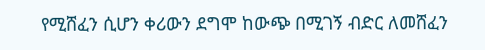የሚሸፈን ሲሆን ቀሪውን ደግሞ ከውጭ በሚገኝ ብድር ለመሸፈን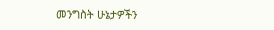መንግስት ሁኔታዎችን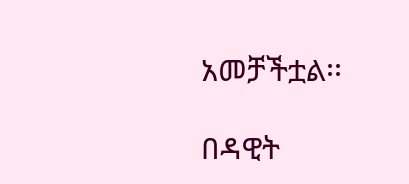አመቻችቷል፡፡

በዳዊት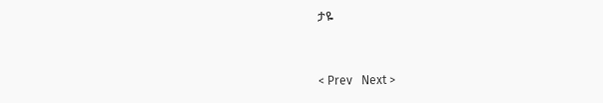ታዬ


< Prev   Next >